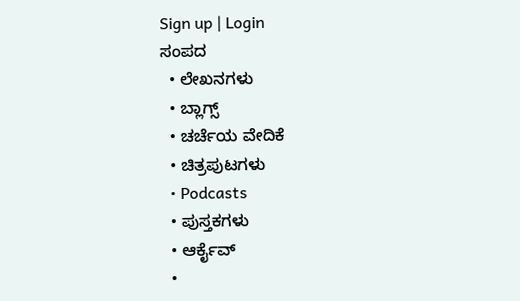Sign up | Login
ಸಂಪದ
  • ಲೇಖನಗಳು
  • ಬ್ಲಾಗ್ಸ್
  • ಚರ್ಚೆಯ ವೇದಿಕೆ
  • ಚಿತ್ರಪುಟಗಳು
  • Podcasts
  • ಪುಸ್ತಕಗಳು
  • ಆರ್ಕೈವ್
  •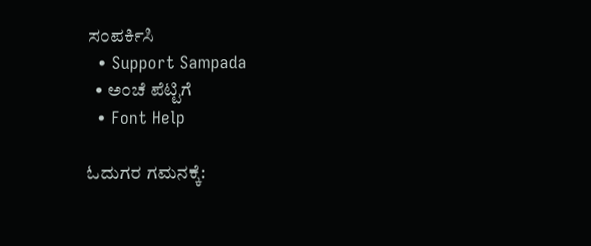ಸಂಪರ್ಕಿಸಿ
  • Support Sampada
  • ಅಂಚೆ ಪೆಟ್ಟಿಗೆ
  • Font Help

ಓದುಗರ ಗಮನಕ್ಕೆ: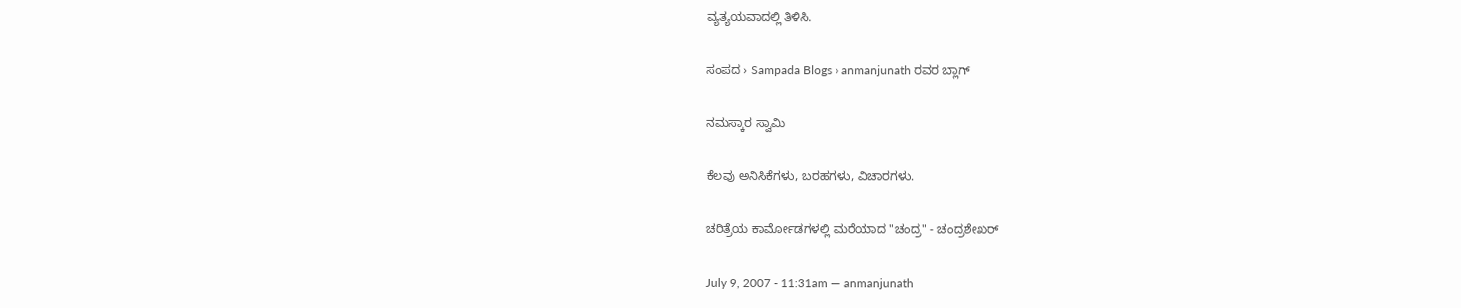ವ್ಯತ್ಯಯವಾದಲ್ಲಿ ತಿಳಿಸಿ.

ಸಂಪದ › Sampada Blogs › anmanjunath ರವರ ಬ್ಲಾಗ್

ನಮಸ್ಕಾರ ಸ್ವಾಮಿ

ಕೆಲವು ಅನಿಸಿಕೆಗಳು, ಬರಹಗಳು, ವಿಚಾರಗಳು.

ಚರಿತ್ರೆಯ ಕಾರ್ಮೋಡಗಳಲ್ಲಿ ಮರೆಯಾದ "ಚಂದ್ರ" - ಚಂದ್ರಶೇಖರ್

July 9, 2007 - 11:31am — anmanjunath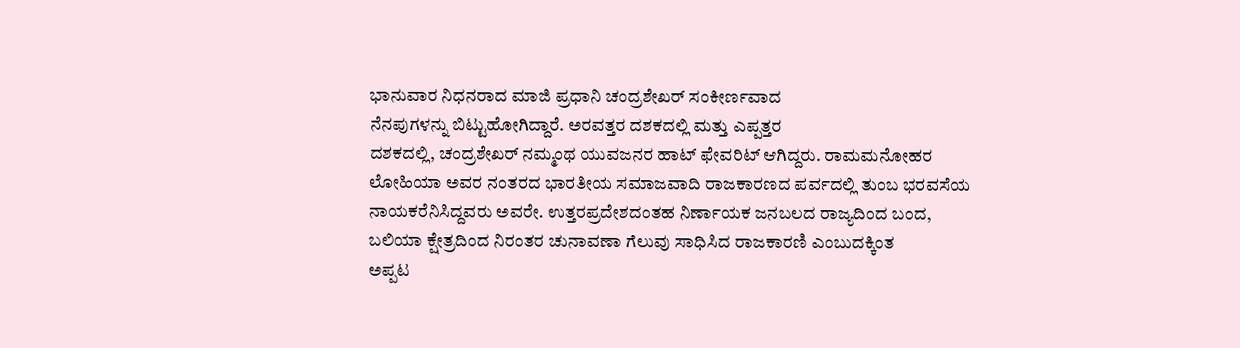ಭಾನುವಾರ ನಿಧನರಾದ ಮಾಜಿ ಪ್ರಧಾನಿ ಚಂದ್ರಶೇಖರ್ ಸಂಕೀರ್ಣವಾದ
ನೆನಪುಗಳನ್ನು ಬಿಟ್ಟುಹೋಗಿದ್ದಾರೆ. ಅರವತ್ತರ ದಶಕದಲ್ಲಿ ಮತ್ತು ಎಪ್ಪತ್ತರ
ದಶಕದಲ್ಲಿ, ಚಂದ್ರಶೇಖರ್ ನಮ್ಮಂಥ ಯುವಜನರ ಹಾಟ್ ಫೇವರಿಟ್ ಆಗಿದ್ದರು. ರಾಮಮನೋಹರ
ಲೋಹಿಯಾ ಅವರ ನಂತರದ ಭಾರತೀಯ ಸಮಾಜವಾದಿ ರಾಜಕಾರಣದ ಪರ್ವದಲ್ಲಿ ತುಂಬ ಭರವಸೆಯ
ನಾಯಕರೆನಿಸಿದ್ದವರು ಅವರೇ. ಉತ್ತರಪ್ರದೇಶದಂತಹ ನಿರ್ಣಾಯಕ ಜನಬಲದ ರಾಜ್ಯದಿಂದ ಬಂದ,
ಬಲಿಯಾ ಕ್ಷೇತ್ರದಿಂದ ನಿರಂತರ ಚುನಾವಣಾ ಗೆಲುವು ಸಾಧಿಸಿದ ರಾಜಕಾರಣಿ ಎಂಬುದಕ್ಕಿಂತ
ಅಪ್ಪಟ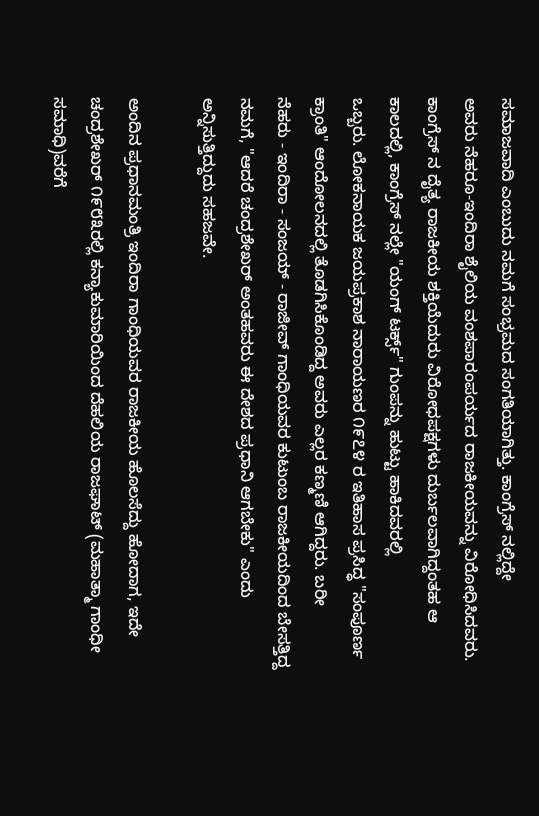ಸಮಾಜವಾದಿ ಎಂಬುದು ನಮಗೆ ಸಂಭ್ರಮದ ಸಂಗತಿಯಾಗಿತ್ತು. ಕಾಂಗ್ರೆಸ್ ನಲ್ಲಿದ್ದೇ
ಅವರು ನೆಹರೂ-ಇಂದಿರಾ ಶೈಲಿಯ ವಂಶಪಾರಂಪರ್ಯದ ರಾಜಕೀಯವನ್ನು ವಿರೋಧಿಸಿದವರು.
ಕಾಂಗ್ರೆಸ್ ನ ದೈತ್ಯ ರಾಜಕೀಯ ಶಕ್ತಿಯೆದುರು ವಿರೋಧಪಕ್ಷಗಳು ದುರ್ಬಲವಾಗಿದ್ದಂತಹ ಆ
ಕಾಲದಲ್ಲಿ, ಕಾಂಗ್ರೆಸ್ ನಲ್ಲೇ "ಯಂಗ್ ಟರ್ಕ್ಸ್" ಗುಂಪನ್ನು ಹುಟ್ಟು ಹಾಕಿದವರಲ್ಲಿ
ಒಬ್ಬರು. ಲೋಕನಾಯಕ ಜಯಪ್ರಕಾಶ ನಾರಾಯಣರ ೧೯೭೪ ರ ಇತಿಹಾಸ ಪ್ರಸಿದ್ಧ "ಸಂಪೂರ್ಣ
ಕ್ರಾಂತಿ" ಆಂದೋಲನದಲ್ಲಿ ತೊಡಗಿಸಿಕೊಂಡಿದ್ದ ಅವರು ಎಲ್ಲರ ಕಣ್ಮಣಿ ಆಗಿದ್ದರು. ಬರೀ
ನೆಹರು - ಇಂದಿರಾ - ಸಂಜಯ್ - ರಾಜೀವ್ ಗಾಂಧಿಯವರ ಕುಟುಂಬ ರಾಜಕೀಯದಿಂದ ಬೇಸತ್ತಿದ್ದ
ನಮಗೆ, "ಆದರೆ ಚಂದ್ರಶೇಖರ್ ಅಂತಹವರು ಈ ದೇಶದ ಪ್ರಧಾನಿ ಆಗಬೇಕು" ಎಂದು
ಅನ್ನಿಸುತ್ತಿದ್ದುದು ಸಹಜವೇ.

ಅಂದಿನ ಪ್ರಧಾನಮಂತ್ರಿ ಇಂದಿರಾ ಗಾಂಧಿಯವರ ರಾಜಕೀಯ ಹೊಲಸೆದ್ದು ಹೋದಾಗ, ಇದೇ
ಚಂದ್ರಶೇಖರ್ ೧೯೮೩ರಲ್ಲಿ ಕನ್ಯಾಕುಮಾರಿಯಿಂದ ದೆಹಲಿಯ ರಾಜಘಾಟ್ (ಮಹಾತ್ಮಾ ಗಾಂಧೀ
ಸಮಾಧಿ)ವರೆಗೆ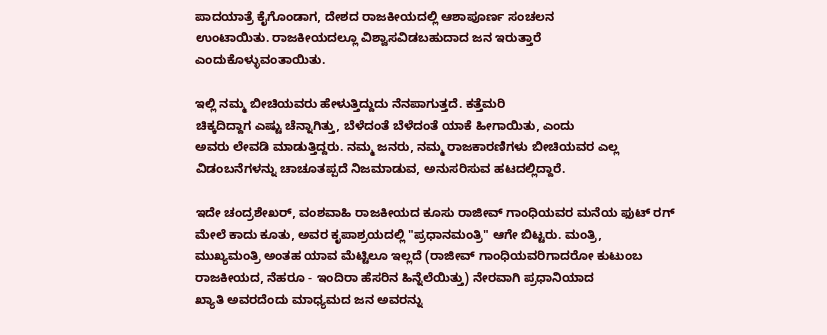ಪಾದಯಾತ್ರೆ ಕೈಗೊಂಡಾಗ, ದೇಶದ ರಾಜಕೀಯದಲ್ಲಿ ಆಶಾಪೂರ್ಣ ಸಂಚಲನ
ಉಂಟಾಯಿತು. ರಾಜಕೀಯದಲ್ಲೂ ವಿಶ್ವಾಸವಿಡಬಹುದಾದ ಜನ ಇರುತ್ತಾರೆ
ಎಂದುಕೊಳ್ಳುವಂತಾಯಿತು.

ಇಲ್ಲಿ ನಮ್ಮ ಬೀಚಿಯವರು ಹೇಳುತ್ತಿದ್ದುದು ನೆನಪಾಗುತ್ತದೆ. ಕತ್ತೆಮರಿ
ಚಿಕ್ಕದಿದ್ದಾಗ ಎಷ್ಟು ಚೆನ್ನಾಗಿತ್ತು, ಬೆಳೆದಂತೆ ಬೆಳೆದಂತೆ ಯಾಕೆ ಹೀಗಾಯಿತು, ಎಂದು
ಅವರು ಲೇವಡಿ ಮಾಡುತ್ತಿದ್ದರು. ನಮ್ಮ ಜನರು, ನಮ್ಮ ರಾಜಕಾರಣಿಗಳು ಬೀಚಿಯವರ ಎಲ್ಲ
ವಿಡಂಬನೆಗಳನ್ನು ಚಾಚೂತಪ್ಪದೆ ನಿಜಮಾಡುವ, ಅನುಸರಿಸುವ ಹಟದಲ್ಲಿದ್ದಾರೆ.

ಇದೇ ಚಂದ್ರಶೇಖರ್, ವಂಶವಾಹಿ ರಾಜಕೀಯದ ಕೂಸು ರಾಜೀವ್ ಗಾಂಧಿಯವರ ಮನೆಯ ಫುಟ್ ರಗ್
ಮೇಲೆ ಕಾದು ಕೂತು, ಅವರ ಕೃಪಾಶ್ರಯದಲ್ಲಿ "ಪ್ರಧಾನಮಂತ್ರಿ" ಆಗೇ ಬಿಟ್ಟರು. ಮಂತ್ರಿ,
ಮುಖ್ಯಮಂತ್ರಿ ಅಂತಹ ಯಾವ ಮೆಟ್ಟಿಲೂ ಇಲ್ಲದೆ (ರಾಜೀವ್ ಗಾಂಧಿಯವರಿಗಾದರೋ ಕುಟುಂಬ
ರಾಜಕೀಯದ, ನೆಹರೂ - ಇಂದಿರಾ ಹೆಸರಿನ ಹಿನ್ನೆಲೆಯಿತ್ತು) ನೇರವಾಗಿ ಪ್ರಧಾನಿಯಾದ
ಖ್ಯಾತಿ ಅವರದೆಂದು ಮಾಧ್ಯಮದ ಜನ ಅವರನ್ನು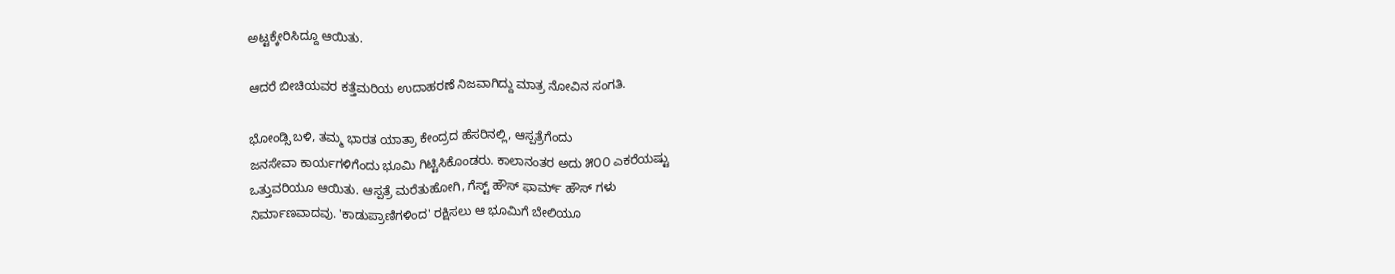ಅಟ್ಟಕ್ಕೇರಿಸಿದ್ದೂ ಆಯಿತು.

ಆದರೆ ಬೀಚಿಯವರ ಕತ್ತೆಮರಿಯ ಉದಾಹರಣೆ ನಿಜವಾಗಿದ್ದು ಮಾತ್ರ ನೋವಿನ ಸಂಗತಿ.

ಭೋಂಡ್ಸಿ ಬಳಿ, ತಮ್ಮ ಭಾರತ ಯಾತ್ರಾ ಕೇಂದ್ರದ ಹೆಸರಿನಲ್ಲಿ, ಆಸ್ಪತ್ರೆಗೆಂದು
ಜನಸೇವಾ ಕಾರ್ಯಗಳಿಗೆಂದು ಭೂಮಿ ಗಿಟ್ಟಿಸಿಕೊಂಡರು. ಕಾಲಾನಂತರ ಅದು ೫೦೦ ಎಕರೆಯಷ್ಟು
ಒತ್ತುವರಿಯೂ ಆಯಿತು. ಆಸ್ಪತ್ರೆ ಮರೆತುಹೋಗಿ, ಗೆಸ್ಟ್ ಹೌಸ್ ಫಾರ್ಮ್ ಹೌಸ್ ಗಳು
ನಿರ್ಮಾಣವಾದವು. 'ಕಾಡುಪ್ರಾಣಿಗಳಿಂದ' ರಕ್ಷಿಸಲು ಆ ಭೂಮಿಗೆ ಬೇಲಿಯೂ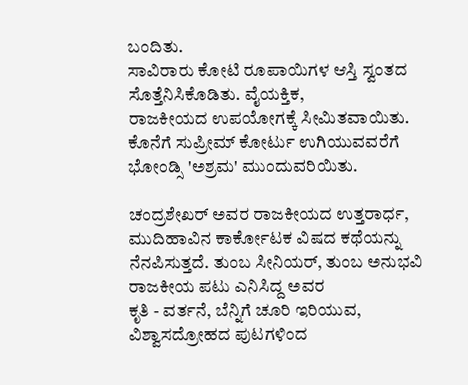ಬಂದಿತು.
ಸಾವಿರಾರು ಕೋಟಿ ರೂಪಾಯಿಗಳ ಆಸ್ತಿ ಸ್ವಂತದ ಸೊತ್ತೆನಿಸಿಕೊಡಿತು. ವೈಯಕ್ತಿಕ,
ರಾಜಕೀಯದ ಉಪಯೋಗಕ್ಕೆ ಸೀಮಿತವಾಯಿತು. ಕೊನೆಗೆ ಸುಪ್ರೀಮ್ ಕೋರ್ಟು ಉಗಿಯುವವರೆಗೆ
ಭೋಂಡ್ಸಿ 'ಅಶ್ರಮ' ಮುಂದುವರಿಯಿತು.

ಚಂದ್ರಶೇಖರ್ ಅವರ ರಾಜಕೀಯದ ಉತ್ತರಾರ್ಧ, ಮುದಿಹಾವಿನ ಕಾರ್ಕೋಟಕ ವಿಷದ ಕಥೆಯನ್ನು
ನೆನಪಿಸುತ್ತದೆ. ತುಂಬ ಸೀನಿಯರ್, ತುಂಬ ಅನುಭವಿ ರಾಜಕೀಯ ಪಟು ಎನಿಸಿದ್ದ ಅವರ
ಕೃತಿ - ವರ್ತನೆ, ಬೆನ್ನಿಗೆ ಚೂರಿ ಇರಿಯುವ, ವಿಶ್ವಾಸದ್ರೋಹದ ಪುಟಗಳಿಂದ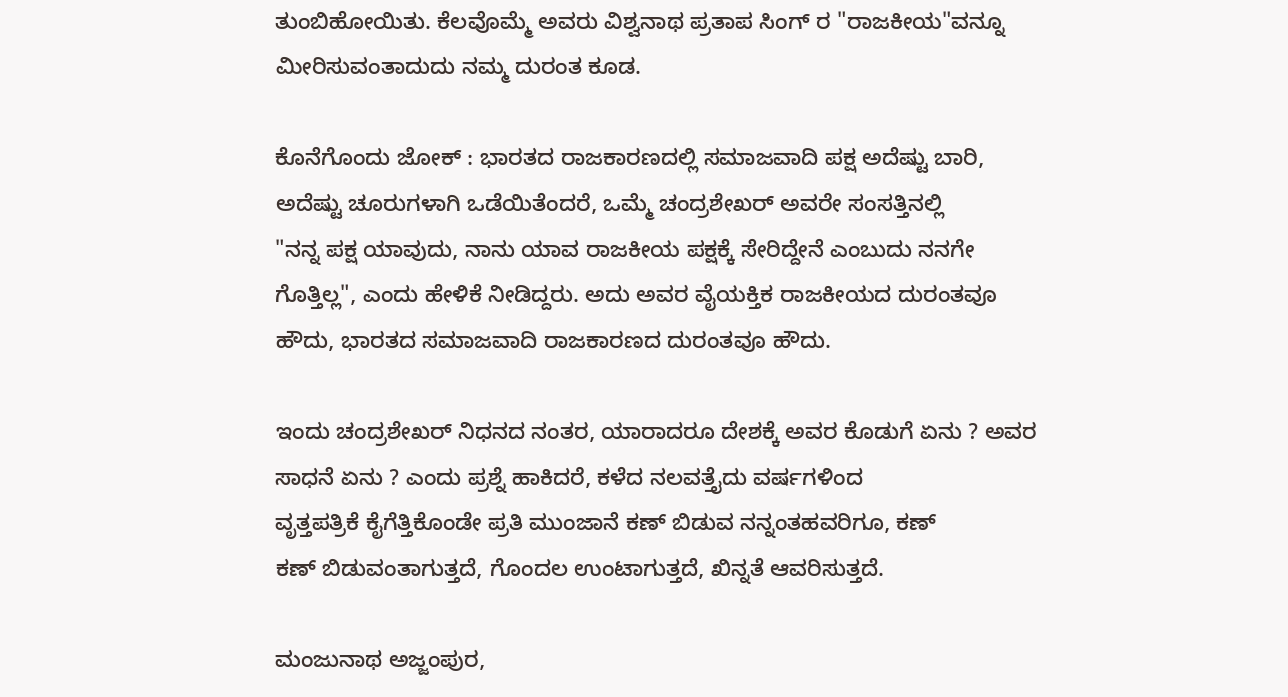ತುಂಬಿಹೋಯಿತು. ಕೆಲವೊಮ್ಮೆ ಅವರು ವಿಶ್ವನಾಥ ಪ್ರತಾಪ ಸಿಂಗ್ ರ "ರಾಜಕೀಯ"ವನ್ನೂ
ಮೀರಿಸುವಂತಾದುದು ನಮ್ಮ ದುರಂತ ಕೂಡ.

ಕೊನೆಗೊಂದು ಜೋಕ್ : ಭಾರತದ ರಾಜಕಾರಣದಲ್ಲಿ ಸಮಾಜವಾದಿ ಪಕ್ಷ ಅದೆಷ್ಟು ಬಾರಿ,
ಅದೆಷ್ಟು ಚೂರುಗಳಾಗಿ ಒಡೆಯಿತೆಂದರೆ, ಒಮ್ಮೆ ಚಂದ್ರಶೇಖರ್ ಅವರೇ ಸಂಸತ್ತಿನಲ್ಲಿ
"ನನ್ನ ಪಕ್ಷ ಯಾವುದು, ನಾನು ಯಾವ ರಾಜಕೀಯ ಪಕ್ಷಕ್ಕೆ ಸೇರಿದ್ದೇನೆ ಎಂಬುದು ನನಗೇ
ಗೊತ್ತಿಲ್ಲ", ಎಂದು ಹೇಳಿಕೆ ನೀಡಿದ್ದರು. ಅದು ಅವರ ವೈಯಕ್ತಿಕ ರಾಜಕೀಯದ ದುರಂತವೂ
ಹೌದು, ಭಾರತದ ಸಮಾಜವಾದಿ ರಾಜಕಾರಣದ ದುರಂತವೂ ಹೌದು.

ಇಂದು ಚಂದ್ರಶೇಖರ್ ನಿಧನದ ನಂತರ, ಯಾರಾದರೂ ದೇಶಕ್ಕೆ ಅವರ ಕೊಡುಗೆ ಏನು ? ಅವರ
ಸಾಧನೆ ಏನು ? ಎಂದು ಪ್ರಶ್ನೆ ಹಾಕಿದರೆ, ಕಳೆದ ನಲವತ್ತೈದು ವರ್ಷಗಳಿಂದ
ವೃತ್ತಪತ್ರಿಕೆ ಕೈಗೆತ್ತಿಕೊಂಡೇ ಪ್ರತಿ ಮುಂಜಾನೆ ಕಣ್ ಬಿಡುವ ನನ್ನಂತಹವರಿಗೂ, ಕಣ್
ಕಣ್ ಬಿಡುವಂತಾಗುತ್ತದೆ, ಗೊಂದಲ ಉಂಟಾಗುತ್ತದೆ, ಖಿನ್ನತೆ ಆವರಿಸುತ್ತದೆ.

ಮಂಜುನಾಥ ಅಜ್ಜಂಪುರ,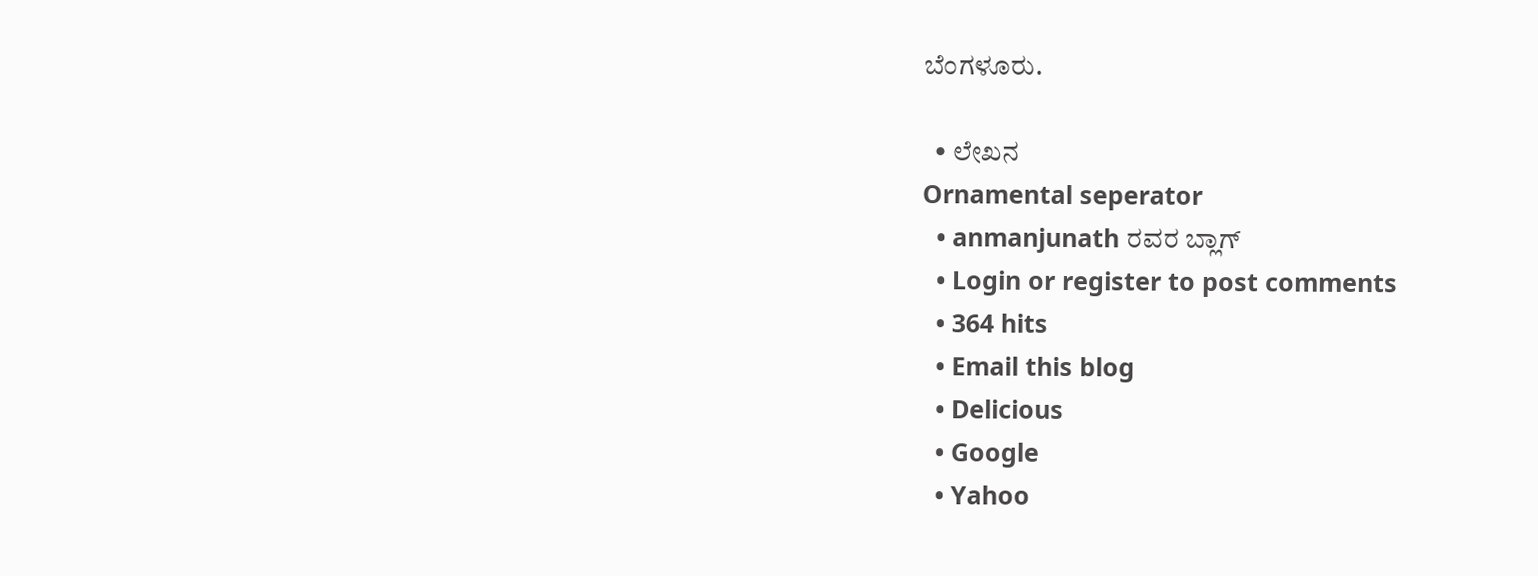ಬೆಂಗಳೂರು.

  • ಲೇಖನ
Ornamental seperator
  • anmanjunath ರವರ ಬ್ಲಾಗ್
  • Login or register to post comments
  • 364 hits
  • Email this blog
  • Delicious
  • Google
  • Yahoo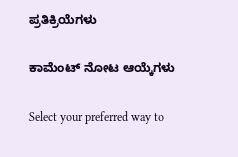ಪ್ರತಿಕ್ರಿಯೆಗಳು

ಕಾಮೆಂಟ್ ನೋಟ ಆಯ್ಕೆಗಳು

Select your preferred way to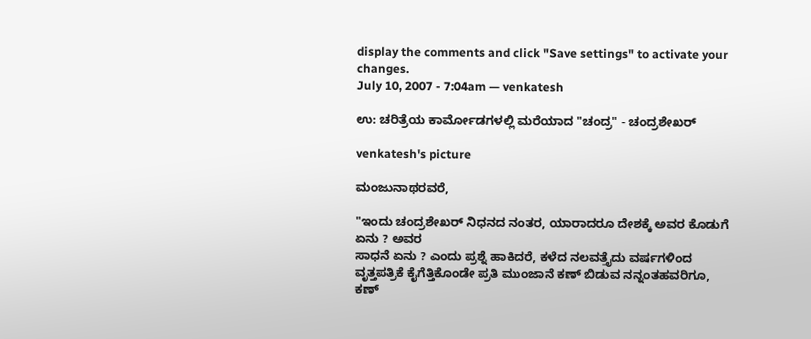display the comments and click "Save settings" to activate your changes.
July 10, 2007 - 7:04am — venkatesh

ಉ: ಚರಿತ್ರೆಯ ಕಾರ್ಮೋಡಗಳಲ್ಲಿ ಮರೆಯಾದ "ಚಂದ್ರ" - ಚಂದ್ರಶೇಖರ್

venkatesh's picture

ಮಂಜುನಾಥರವರೆ,

"ಇಂದು ಚಂದ್ರಶೇಖರ್ ನಿಧನದ ನಂತರ, ಯಾರಾದರೂ ದೇಶಕ್ಕೆ ಅವರ ಕೊಡುಗೆ ಏನು ? ಅವರ
ಸಾಧನೆ ಏನು ? ಎಂದು ಪ್ರಶ್ನೆ ಹಾಕಿದರೆ, ಕಳೆದ ನಲವತ್ತೈದು ವರ್ಷಗಳಿಂದ
ವೃತ್ತಪತ್ರಿಕೆ ಕೈಗೆತ್ತಿಕೊಂಡೇ ಪ್ರತಿ ಮುಂಜಾನೆ ಕಣ್ ಬಿಡುವ ನನ್ನಂತಹವರಿಗೂ, ಕಣ್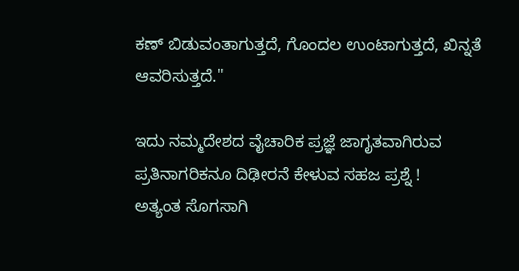ಕಣ್ ಬಿಡುವಂತಾಗುತ್ತದೆ, ಗೊಂದಲ ಉಂಟಾಗುತ್ತದೆ, ಖಿನ್ನತೆ ಆವರಿಸುತ್ತದೆ."

ಇದು ನಮ್ಮದೇಶದ ವೈಚಾರಿಕ ಪ್ರಜ್ಞೆ ಜಾಗೃತವಾಗಿರುವ ಪ್ರತಿನಾಗರಿಕನೂ ದಿಢೀರನೆ ಕೇಳುವ ಸಹಜ ಪ್ರಶ್ನೆ !
ಅತ್ಯಂತ ಸೊಗಸಾಗಿ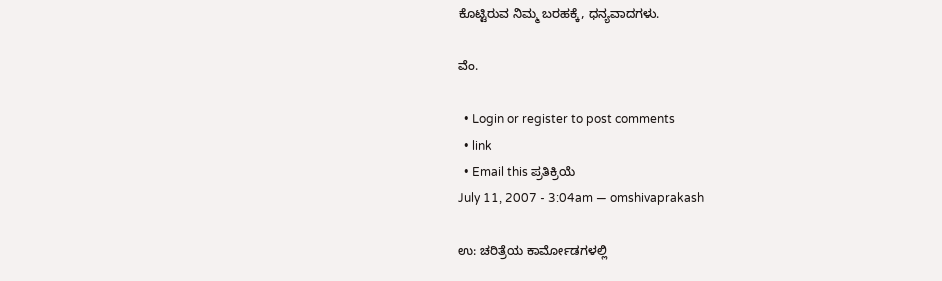ಕೊಟ್ಟಿರುವ ನಿಮ್ಮ ಬರಹಕ್ಕೆ, ಧನ್ಯವಾದಗಳು.

ವೆಂ.

  • Login or register to post comments
  • link
  • Email this ಪ್ರತಿಕ್ರಿಯೆ
July 11, 2007 - 3:04am — omshivaprakash

ಉ: ಚರಿತ್ರೆಯ ಕಾರ್ಮೋಡಗಳಲ್ಲಿ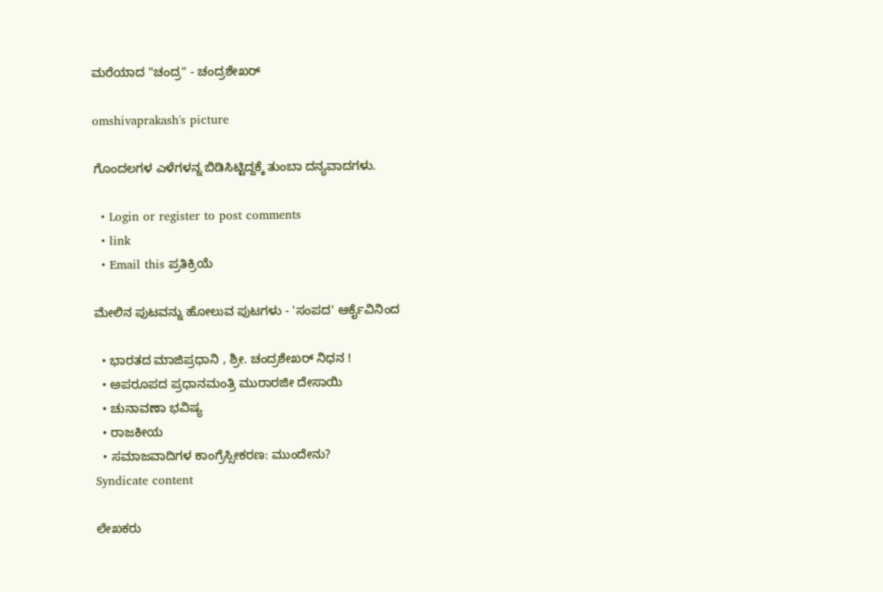ಮರೆಯಾದ "ಚಂದ್ರ" - ಚಂದ್ರಶೇಖರ್

omshivaprakash's picture

ಗೊಂದಲಗಳ ಎಳೆಗಳನ್ನ ಬಿಡಿಸಿಟ್ಟಿದ್ದಕ್ಕೆ ತುಂಬಾ ದನ್ಯವಾದಗಳು.

  • Login or register to post comments
  • link
  • Email this ಪ್ರತಿಕ್ರಿಯೆ

ಮೇಲಿನ ಪುಟವನ್ನು ಹೋಲುವ ಪುಟಗಳು - 'ಸಂಪದ' ಆರ್ಕೈವಿನಿಂದ

  • ಭಾರತದ ಮಾಜಿಪ್ರಧಾನಿ , ಶ್ರೀ. ಚಂದ್ರಶೇಖರ್ ನಿಧನ !
  • ಅಪರೂಪದ ಪ್ರಧಾನಮಂತ್ರಿ ಮುರಾರಜೀ ದೇಸಾಯಿ
  • ಚುನಾವಣಾ ಭವಿಷ್ಯ
  • ರಾಜಕೀಯ
  • ಸಮಾಜವಾದಿಗಳ ಕಾಂಗ್ರೆಸ್ಸೀಕರಣ: ಮುಂದೇನು?
Syndicate content

ಲೇಖಕರು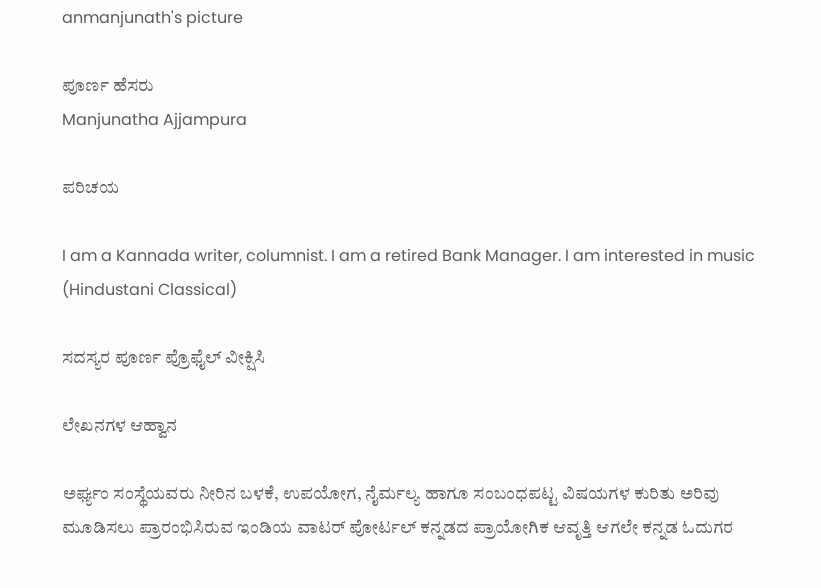anmanjunath's picture

ಪೂರ್ಣ ಹೆಸರು
Manjunatha Ajjampura

ಪರಿಚಯ

I am a Kannada writer, columnist. I am a retired Bank Manager. I am interested in music (Hindustani Classical)

ಸದಸ್ಯರ ಪೂರ್ಣ ಪ್ರೊಫೈಲ್ ವೀಕ್ಷಿಸಿ

ಲೇಖನಗಳ ಆಹ್ವಾನ

ಅರ್ಘ್ಯಂ ಸಂಸ್ಥೆಯವರು ನೀರಿನ ಬಳಕೆ, ಉಪಯೋಗ, ನೈರ್ಮಲ್ಯ ಹಾಗೂ ಸಂಬಂಧಪಟ್ಟ ವಿಷಯಗಳ ಕುರಿತು ಅರಿವು ಮೂಡಿಸಲು ಪ್ರಾರಂಭಿಸಿರುವ ಇಂಡಿಯ ವಾಟರ್ ಪೋರ್ಟಲ್ ಕನ್ನಡದ ಪ್ರಾಯೋಗಿಕ ಆವೃತ್ತಿ ಆಗಲೇ ಕನ್ನಡ ಓದುಗರ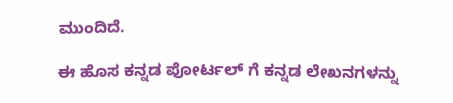ಮುಂದಿದೆ.

ಈ ಹೊಸ ಕನ್ನಡ ಪೋರ್ಟಲ್ ಗೆ ಕನ್ನಡ ಲೇಖನಗಳನ್ನು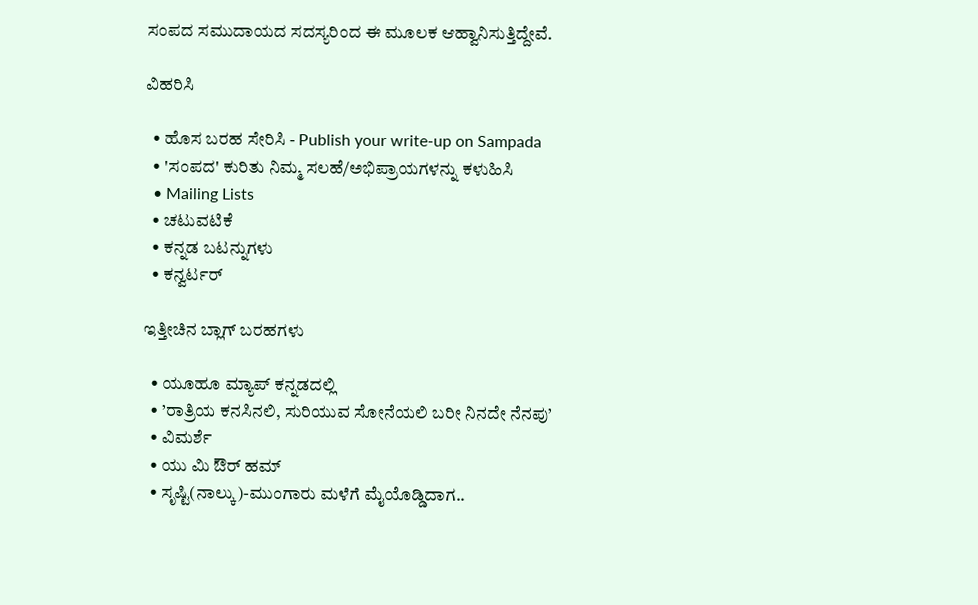ಸಂಪದ ಸಮುದಾಯದ ಸದಸ್ಯರಿಂದ ಈ ಮೂಲಕ ಆಹ್ವಾನಿಸುತ್ತಿದ್ದೇವೆ.

ವಿಹರಿಸಿ

  • ಹೊಸ ಬರಹ ಸೇರಿಸಿ - Publish your write-up on Sampada
  • 'ಸಂಪದ' ಕುರಿತು ನಿಮ್ಮ ಸಲಹೆ/ಅಭಿಪ್ರಾಯಗಳನ್ನು ಕಳುಹಿಸಿ
  • Mailing Lists
  • ಚಟುವಟಿಕೆ
  • ಕನ್ನಡ ಬಟನ್ನುಗಳು
  • ಕನ್ವರ್ಟರ್

ಇತ್ತೀಚಿನ ಬ್ಲಾಗ್ ಬರಹಗಳು

  • ಯೂಹೂ ಮ್ಯಾಪ್ ಕನ್ನಡದಲ್ಲಿ
  • ’ರಾತ್ರಿಯ ಕನಸಿನಲಿ, ಸುರಿಯುವ ಸೋನೆಯಲಿ ಬರೀ ನಿನದೇ ನೆನಪು’
  • ವಿಮರ್ಶೆ
  • ಯು ಮಿ ಔರ್ ಹಮ್
  • ಸೃಷ್ಟಿ(ನಾಲ್ಕು)-ಮುಂಗಾರು ಮಳೆಗೆ ಮೈಯೊಡ್ಡಿದಾಗ..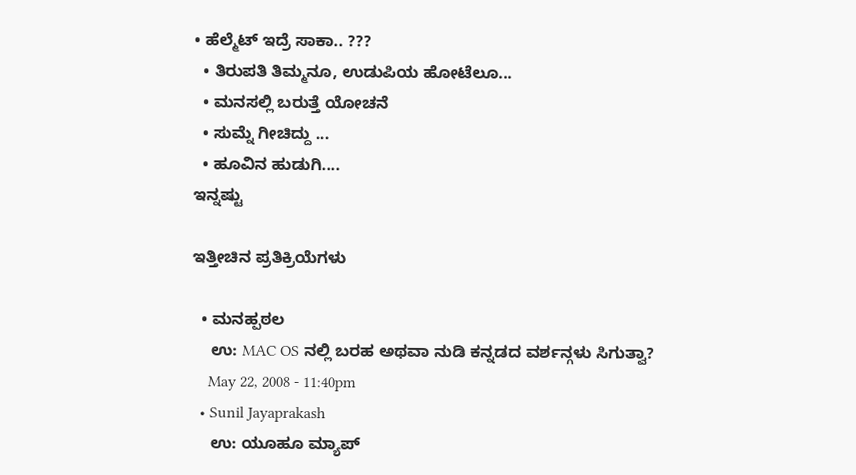• ಹೆಲ್ಮೆಟ್ ಇದ್ರೆ ಸಾಕಾ.. ???
  • ತಿರುಪತಿ ತಿಮ್ಮನೂ, ಉಡುಪಿಯ ಹೋಟೆಲೂ...
  • ಮನಸಲ್ಲಿ ಬರುತ್ತೆ ಯೋಚನೆ
  • ಸುಮ್ನೆ ಗೀಚಿದ್ದು ...
  • ಹೂವಿನ ಹುಡುಗಿ....
ಇನ್ನಷ್ಟು

ಇತ್ತೀಚಿನ ಪ್ರತಿಕ್ರಿಯೆಗಳು

  • ಮನಹ್ಪಠಲ
    ಉ: MAC OS ನಲ್ಲಿ ಬರಹ ಅಥವಾ ನುಡಿ ಕನ್ನಡದ ವರ್ಶನ್ಗಳು ಸಿಗುತ್ವಾ?
    May 22, 2008 - 11:40pm
  • Sunil Jayaprakash
    ಉ: ಯೂಹೂ ಮ್ಯಾಪ್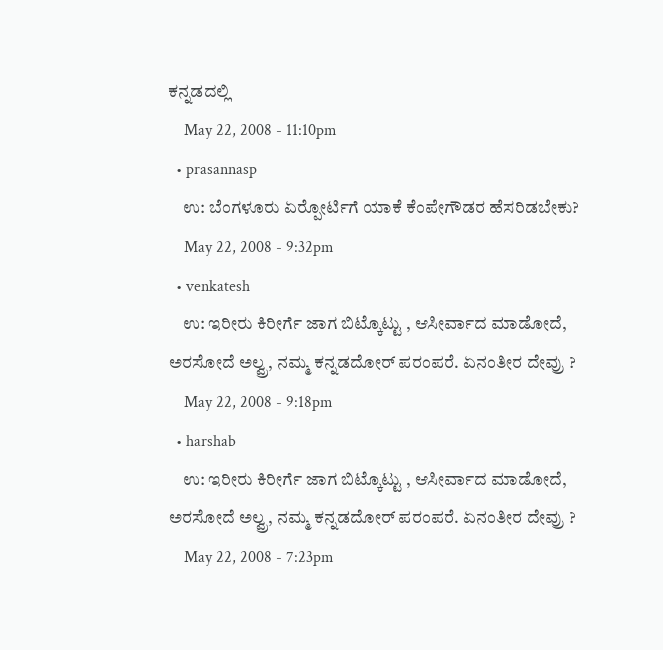ಕನ್ನಡದಲ್ಲಿ
    May 22, 2008 - 11:10pm
  • prasannasp
    ಉ: ಬೆಂಗಳೂರು ಏರ್‍ಪೋರ್ಟಿಗೆ ಯಾಕೆ ಕೆಂಪೇಗೌಡರ ಹೆಸರಿಡಬೇಕು?
    May 22, 2008 - 9:32pm
  • venkatesh
    ಉ: ಇರೀರು ಕಿರೀರ್ಗೆ ಜಾಗ ಬಿಟ್ಕೊಟ್ಟು , ಆಸೀರ್ವಾದ ಮಾಡೋದೆ, ಅರಸೋದೆ ಅಲ್ವ್ರ, ನಮ್ಮ ಕನ್ನಡದೋರ್ ಪರಂಪರೆ. ಏನಂತೀರ ದೇವ್ರು ?
    May 22, 2008 - 9:18pm
  • harshab
    ಉ: ಇರೀರು ಕಿರೀರ್ಗೆ ಜಾಗ ಬಿಟ್ಕೊಟ್ಟು , ಆಸೀರ್ವಾದ ಮಾಡೋದೆ, ಅರಸೋದೆ ಅಲ್ವ್ರ, ನಮ್ಮ ಕನ್ನಡದೋರ್ ಪರಂಪರೆ. ಏನಂತೀರ ದೇವ್ರು ?
    May 22, 2008 - 7:23pm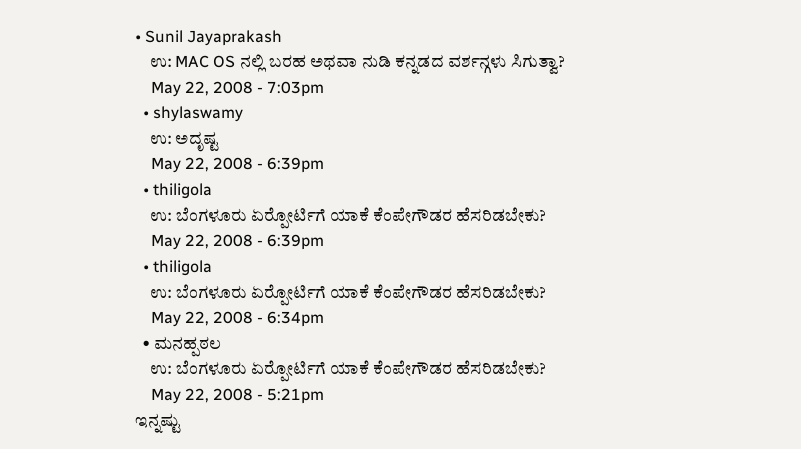• Sunil Jayaprakash
    ಉ: MAC OS ನಲ್ಲಿ ಬರಹ ಅಥವಾ ನುಡಿ ಕನ್ನಡದ ವರ್ಶನ್ಗಳು ಸಿಗುತ್ವಾ?
    May 22, 2008 - 7:03pm
  • shylaswamy
    ಉ: ಅದೃಷ್ಟ
    May 22, 2008 - 6:39pm
  • thiligola
    ಉ: ಬೆಂಗಳೂರು ಏರ್‍ಪೋರ್ಟಿಗೆ ಯಾಕೆ ಕೆಂಪೇಗೌಡರ ಹೆಸರಿಡಬೇಕು?
    May 22, 2008 - 6:39pm
  • thiligola
    ಉ: ಬೆಂಗಳೂರು ಏರ್‍ಪೋರ್ಟಿಗೆ ಯಾಕೆ ಕೆಂಪೇಗೌಡರ ಹೆಸರಿಡಬೇಕು?
    May 22, 2008 - 6:34pm
  • ಮನಹ್ಪಠಲ
    ಉ: ಬೆಂಗಳೂರು ಏರ್‍ಪೋರ್ಟಿಗೆ ಯಾಕೆ ಕೆಂಪೇಗೌಡರ ಹೆಸರಿಡಬೇಕು?
    May 22, 2008 - 5:21pm
ಇನ್ನಷ್ಟು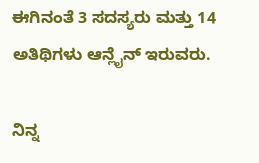ಈಗಿನಂತೆ 3 ಸದಸ್ಯರು ಮತ್ತು 14 ಅತಿಥಿಗಳು ಆನ್ಲೈನ್ ಇರುವರು.

ನಿನ್ನ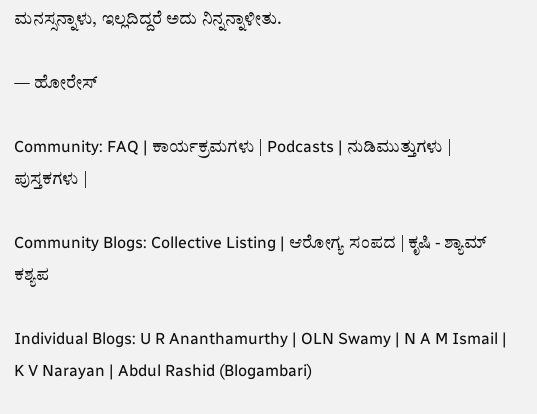ಮನಸ್ಸನ್ನಾಳು, ಇಲ್ಲದಿದ್ದರೆ ಅದು ನಿನ್ನನ್ನಾಳೀತು.

— ಹೋರೇಸ್

Community: FAQ | ಕಾರ್ಯಕ್ರಮಗಳು | Podcasts | ನುಡಿಮುತ್ತುಗಳು | ಪುಸ್ತಕಗಳು |

Community Blogs: Collective Listing | ಆರೋಗ್ಯ ಸಂಪದ | ಕೃಷಿ - ಶ್ಯಾಮ್ ಕಶ್ಯಪ

Individual Blogs: U R Ananthamurthy | OLN Swamy | N A M Ismail | K V Narayan | Abdul Rashid (Blogambari)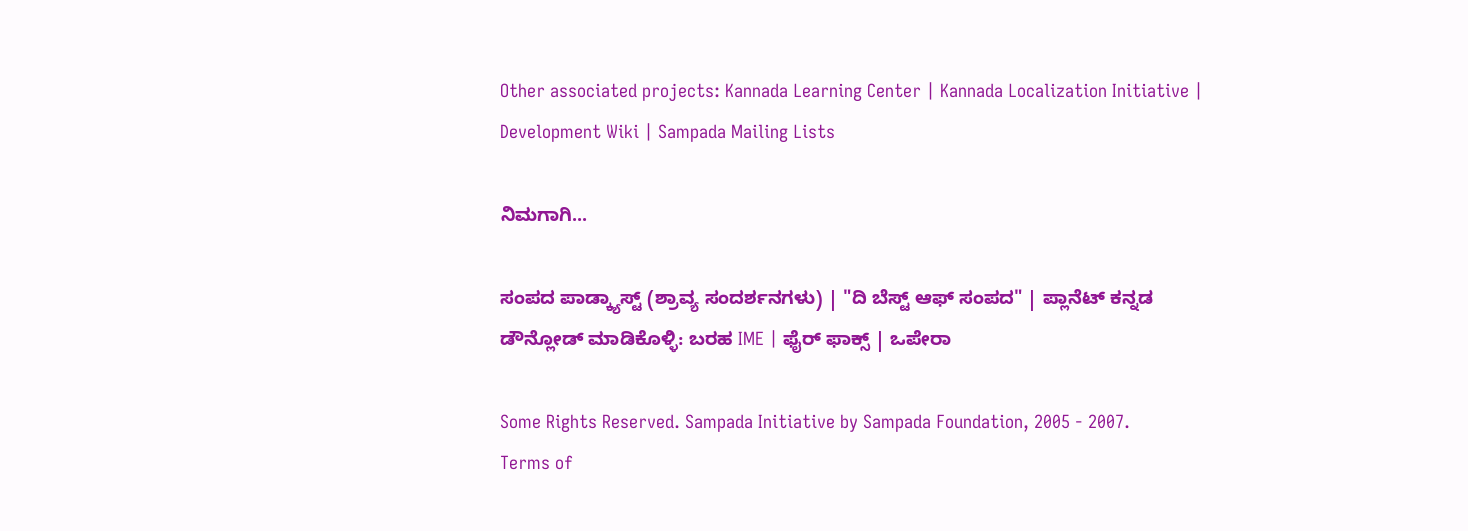Other associated projects: Kannada Learning Center | Kannada Localization Initiative | Development Wiki | Sampada Mailing Lists

ನಿಮಗಾಗಿ...

ಸಂಪದ ಪಾಡ್ಕ್ಯಾಸ್ಟ್ (ಶ್ರಾವ್ಯ ಸಂದರ್ಶನಗಳು) | "ದಿ ಬೆಸ್ಟ್ ಆಫ್ ಸಂಪದ" | ಪ್ಲಾನೆಟ್ ಕನ್ನಡ
ಡೌನ್ಲೋಡ್ ಮಾಡಿಕೊಳ್ಳಿ: ಬರಹ IME | ಫೈರ್ ಫಾಕ್ಸ್ | ಒಪೇರಾ

Some Rights Reserved. Sampada Initiative by Sampada Foundation, 2005 - 2007.
Terms of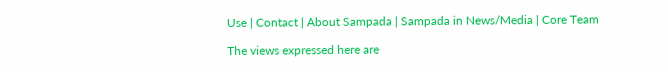Use | Contact | About Sampada | Sampada in News/Media | Core Team

The views expressed here are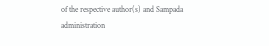of the respective author(s) and Sampada administration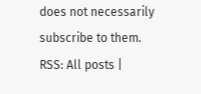does not necessarily subscribe to them.
RSS: All posts |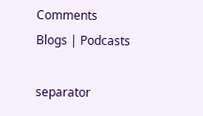Comments
Blogs | Podcasts

separator